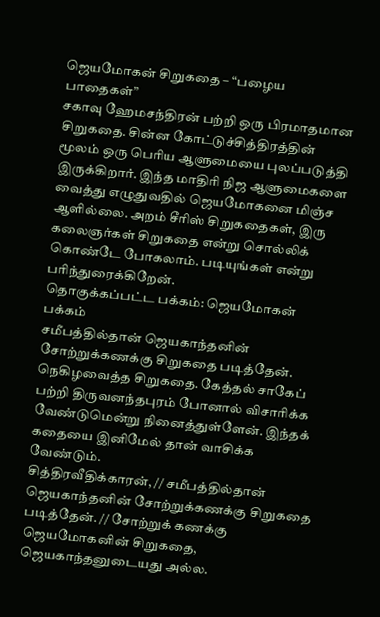ஜெயமோகன் சிறுகதை – “பழைய பாதைகள்”
சகாவு ஹேமசந்திரன் பற்றி ஒரு பிரமாதமான சிறுகதை. சின்ன கோட்டுச்சித்திரத்தின் மூலம் ஒரு பெரிய ஆளுமையை புலப்படுத்தி இருக்கிறார். இந்த மாதிரி நிஜ ஆளுமைகளை வைத்து எழுதுவதில் ஜெயமோகனை மிஞ்ச ஆளில்லை. அறம் சீரிஸ் சிறுகதைகள், இரு கலைஞர்கள் சிறுகதை என்று சொல்லிக் கொண்டே போகலாம். படியுங்கள் என்று பரிந்துரைக்கிறேன்.
தொகுக்கப்பட்ட பக்கம்: ஜெயமோகன் பக்கம்
சமீபத்தில்தான் ஜெயகாந்தனின் சோற்றுக்கணக்கு சிறுகதை படித்தேன். நெகிழவைத்த சிறுகதை. கேத்தல் சாகேப் பற்றி திருவனந்தபுரம் போனால் விசாரிக்க வேண்டுமென்று நினைத்துள்ளேன். இந்தக் கதையை இனிமேல் தான் வாசிக்க வேண்டும்.
சித்திரவீதிக்காரன், // சமீபத்தில்தான் ஜெயகாந்தனின் சோற்றுக்கணக்கு சிறுகதை படித்தேன். // சோற்றுக் கணக்கு ஜெயமோகனின் சிறுகதை, ஜெயகாந்தனுடையது அல்ல.